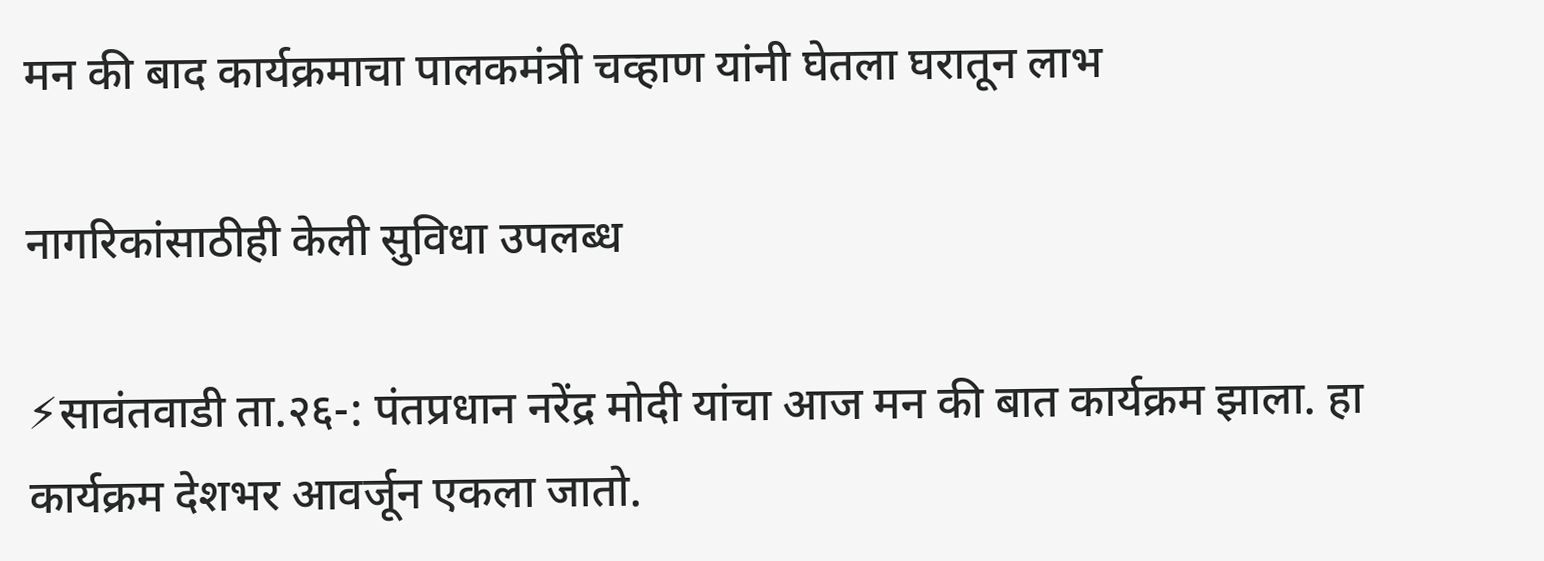मन की बाद कार्यक्रमाचा पालकमंत्री चव्हाण यांनी घेतला घरातून लाभ

नागरिकांसाठीही केली सुविधा उपलब्ध

⚡सावंतवाडी ता.२६-: पंतप्रधान नरेंद्र मोदी यांचा आज मन की बात कार्यक्रम झाला. हा कार्यक्रम देशभर आवर्जून एकला जातो.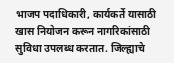भाजप पदाधिकारी, कार्यकर्ते यासाठी खास नियोजन करून नागरिकांसाठी सुविधा उपलब्ध करतात. जिल्ह्याचे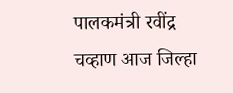पालकमंत्री रवींद्र चव्हाण आज जिल्हा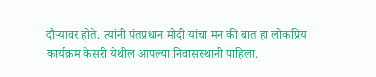दौऱ्यावर होते. त्यांनी पंतप्रधान मोदी यांचा मन की बात हा लोकप्रिय कार्यक्रम केसरी येथील आपल्या निवासस्थानी पाहिला.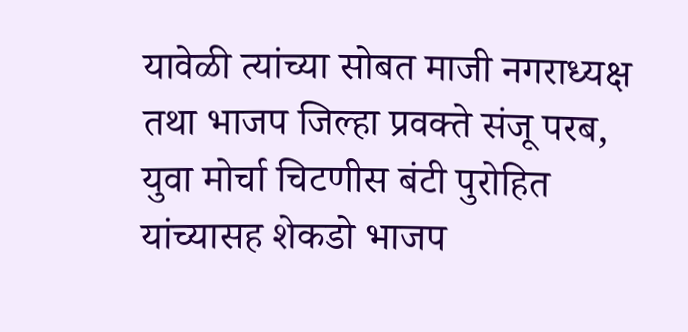यावेळी त्यांच्या सोबत माजी नगराध्यक्ष तथा भाजप जिल्हा प्रवक्ते संजू परब, युवा मोर्चा चिटणीस बंटी पुरोहित यांच्यासह शेकडो भाजप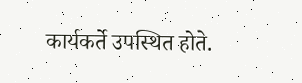कार्यकर्ते उपस्थित होते.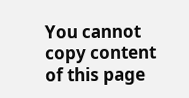You cannot copy content of this page